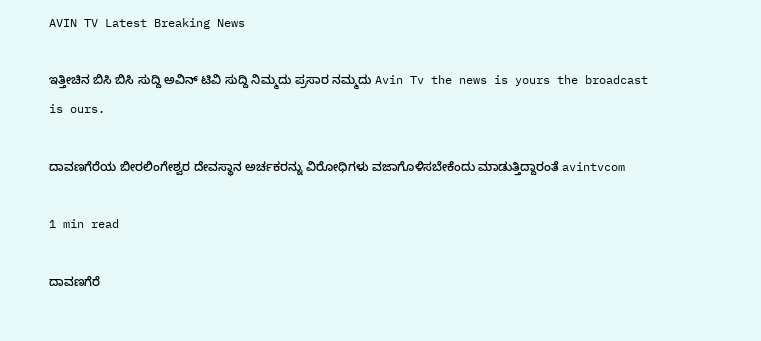AVIN TV Latest Breaking News

ಇತ್ತೀಚಿನ ಬಿಸಿ ಬಿಸಿ ಸುದ್ದಿ ಅವಿನ್ ಟಿವಿ ಸುದ್ದಿ ನಿಮ್ಮದು ಪ್ರಸಾರ ನಮ್ಮದು Avin Tv the news is yours the broadcast is ours.

ದಾವಣಗೆರೆಯ ಬೀರಲಿಂಗೇಶ್ವರ ದೇವಸ್ಥಾನ ಅರ್ಚಕರನ್ನು ವಿರೋಧಿಗಳು ವಜಾಗೊಳಿಸಬೇಕೆಂದು ಮಾಡುತ್ತಿದ್ದಾರಂತೆ avintvcom

1 min read

ದಾವಣಗೆರೆ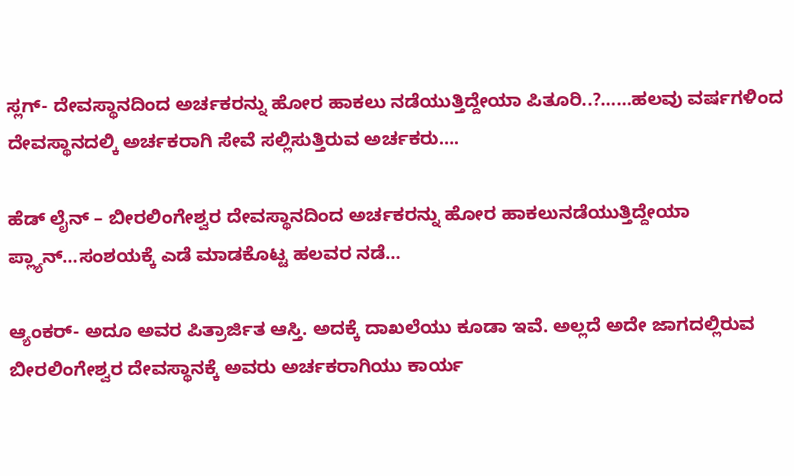ಸ್ಲಗ್- ದೇವಸ್ಥಾನದಿಂದ ಅರ್ಚಕರನ್ನು ಹೋರ ಹಾಕಲು ನಡೆಯುತ್ತಿದ್ದೇಯಾ ಪಿತೂರಿ..?……ಹಲವು ವರ್ಷಗಳಿಂದ ದೇವಸ್ಥಾನದಲ್ಕಿ ಅರ್ಚಕರಾಗಿ ಸೇವೆ ಸಲ್ಲಿಸುತ್ತಿರುವ ಅರ್ಚಕರು….

ಹೆಡ್ ಲೈನ್ – ಬೀರಲಿಂಗೇಶ್ವರ ದೇವಸ್ಥಾನದಿಂದ ಅರ್ಚಕರನ್ನು ಹೋರ ಹಾಕಲು‌ನಡೆಯುತ್ತಿದ್ದೇಯಾ ಪ್ಲ್ಯಾನ್…ಸಂಶಯಕ್ಕೆ ಎಡೆ ಮಾಡಕೊಟ್ಟ ಹಲವರ ನಡೆ…

ಆ್ಯಂಕರ್- ಅದೂ ಅವರ ಪಿತ್ರಾರ್ಜಿತ ಆಸ್ತಿ. ಅದಕ್ಕೆ ದಾಖಲೆಯು ಕೂಡಾ ಇವೆ. ಅಲ್ಲದೆ ಅದೇ ಜಾಗದಲ್ಲಿರುವ ಬೀರಲಿಂಗೇಶ್ವರ ದೇವಸ್ಥಾನಕ್ಕೆ ಅವರು ಅರ್ಚಕರಾಗಿಯು ಕಾರ್ಯ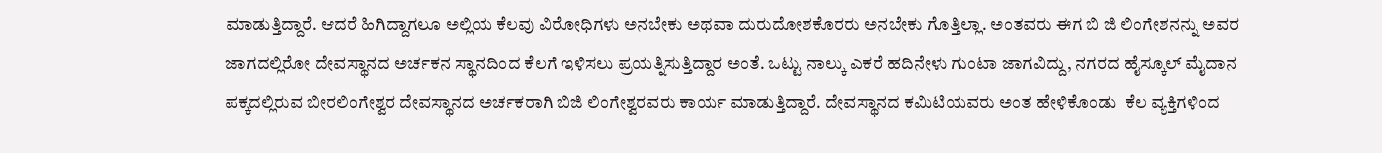ಮಾಡುತ್ತಿದ್ದಾರೆ. ಆದರೆ ಹಿಗಿದ್ದಾಗಲೂ ಅಲ್ಲಿಯ ಕೆಲವು ವಿರೋಧಿಗಳು ಅನಬೇಕು ಅಥವಾ ದುರುದೋಶಕೊರರು ಅನಬೇಕು ಗೊತ್ತಿಲ್ಲಾ. ಅಂತವರು ಈಗ ಬಿ ಜಿ ಲಿಂಗೇಶನನ್ನು ಅವರ ಜಾಗದಲ್ಲಿರೋ ದೇವಸ್ಥಾನದ ಅರ್ಚಕನ ಸ್ಥಾನದಿಂದ ಕೆಲಗೆ ಇಳಿಸಲು ಪ್ರಯತ್ನಿಸುತ್ತಿದ್ದಾರ ಅಂತೆ. ಒಟ್ಟು ನಾಲ್ಕು ಎಕರೆ ಹದಿನೇಳು ಗುಂಟಾ ಜಾಗವಿದ್ದು, ನಗರದ ಹೈಸ್ಕೂಲ್ ಮೈದಾನ ಪಕ್ಕದಲ್ಲಿರುವ ಬೀರಲಿಂಗೇಶ್ವರ ದೇವಸ್ಥಾನದ ಅರ್ಚಕರಾಗಿ ಬಿಜಿ ಲಿಂಗೇಶ್ವರವರು ಕಾರ್ಯ ಮಾಡುತ್ತಿದ್ದಾರೆ. ದೇವಸ್ಥಾನದ ಕಮಿಟಿಯವರು ಅಂತ ಹೇಳಿಕೊಂಡು  ಕೆಲ ವ್ಯಕ್ತಿಗಳಿಂದ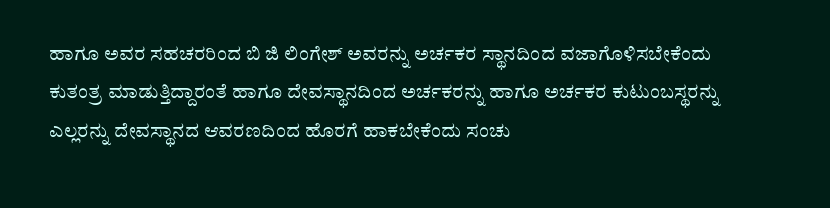ಹಾಗೂ ಅವರ ಸಹಚರರಿಂದ ಬಿ ಜಿ ಲಿಂಗೇಶ್ ಅವರನ್ನು ಅರ್ಚಕರ ಸ್ಥಾನದಿಂದ ವಜಾಗೊಳಿಸಬೇಕೆಂದು ಕುತಂತ್ರ ಮಾಡುತ್ತಿದ್ದಾರಂತೆ ಹಾಗೂ ದೇವಸ್ಥಾನದಿಂದ ಅರ್ಚಕರನ್ನು ಹಾಗೂ ಅರ್ಚಕರ ಕುಟುಂಬಸ್ಥರನ್ನು ಎಲ್ಲರನ್ನು ದೇವಸ್ಥಾನದ ಆವರಣದಿಂದ ಹೊರಗೆ ಹಾಕಬೇಕೆಂದು ಸಂಚು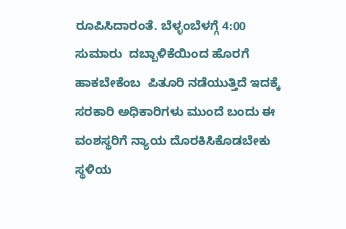ರೂಪಿಸಿದಾರಂತೆ. ಬೆಳ್ಳಂಬೆಳಗ್ಗೆ 4:00 ಸುಮಾರು  ದಬ್ಬಾಳಿಕೆಯಿಂದ ಹೊರಗೆ ಹಾಕಬೇಕೆಂಬ  ಪಿತೂರಿ ನಡೆಯುತ್ತಿದೆ ಇದಕ್ಕೆ ಸರಕಾರಿ ಅಧಿಕಾರಿಗಳು ಮುಂದೆ ಬಂದು ಈ ವಂಶಸ್ಥರಿಗೆ ನ್ಯಾಯ ದೊರಕಿಸಿಕೊಡಬೇಕು ಸ್ಥಳಿಯ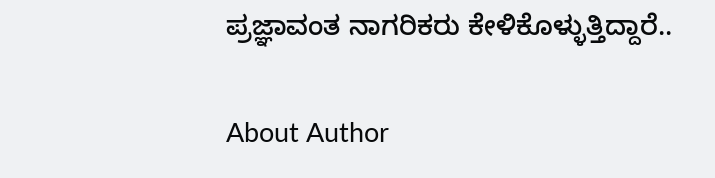ಪ್ರಜ್ಞಾವಂತ ನಾಗರಿಕರು ಕೇಳಿಕೊಳ್ಳುತ್ತಿದ್ದಾರೆ..

About Author